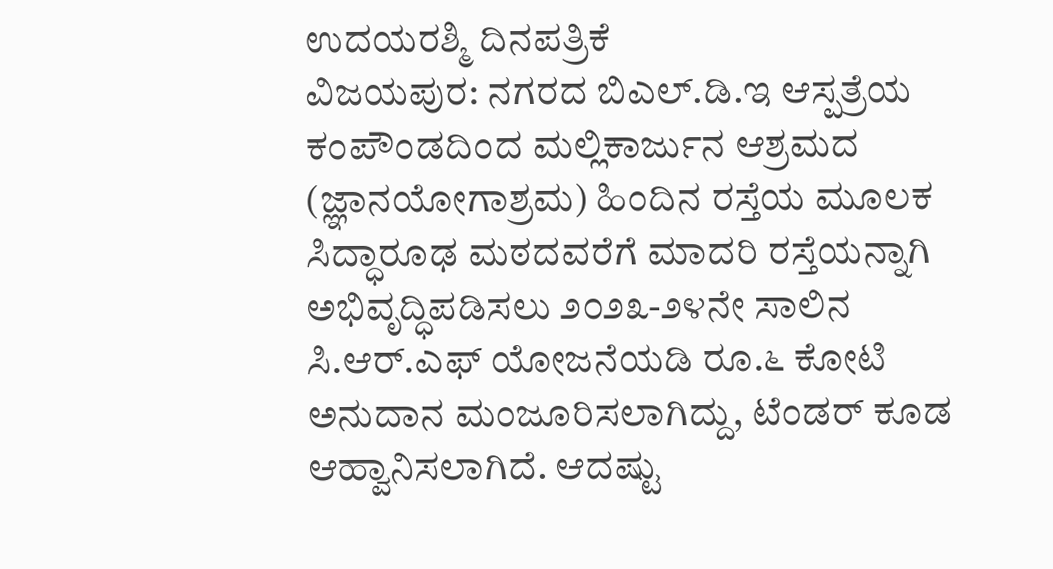ಉದಯರಶ್ಮಿ ದಿನಪತ್ರಿಕೆ
ವಿಜಯಪುರ: ನಗರದ ಬಿಎಲ್.ಡಿ.ಇ ಆಸ್ಪತ್ರೆಯ ಕಂಪೌಂಡದಿಂದ ಮಲ್ಲಿಕಾರ್ಜುನ ಆಶ್ರಮದ (ಜ್ಞಾನಯೋಗಾಶ್ರಮ) ಹಿಂದಿನ ರಸ್ತೆಯ ಮೂಲಕ ಸಿದ್ಧಾರೂಢ ಮಠದವರೆಗೆ ಮಾದರಿ ರಸ್ತೆಯನ್ನಾಗಿ ಅಭಿವೃದ್ಧಿಪಡಿಸಲು ೨೦೨೩-೨೪ನೇ ಸಾಲಿನ ಸಿ.ಆರ್.ಎಫ್ ಯೋಜನೆಯಡಿ ರೂ.೬ ಕೋಟಿ ಅನುದಾನ ಮಂಜೂರಿಸಲಾಗಿದ್ದು, ಟೆಂಡರ್ ಕೂಡ ಆಹ್ವಾನಿಸಲಾಗಿದೆ. ಆದಷ್ಟು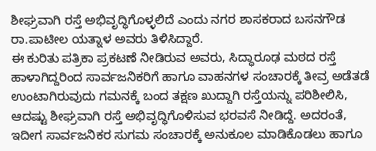ಶೀಘ್ರವಾಗಿ ರಸ್ತೆ ಅಭಿವೃದ್ಧಿಗೊಳ್ಳಲಿದೆ ಎಂದು ನಗರ ಶಾಸಕರಾದ ಬಸನಗೌಡ ರಾ.ಪಾಟೀಲ ಯತ್ನಾಳ ಅವರು ತಿಳಿಸಿದ್ದಾರೆ.
ಈ ಕುರಿತು ಪತ್ರಿಕಾ ಪ್ರಕಟಣೆ ನೀಡಿರುವ ಅವರು, ಸಿದ್ಧಾರೂಢ ಮಠದ ರಸ್ತೆ ಹಾಳಾಗಿದ್ದರಿಂದ ಸಾರ್ವಜನಿಕರಿಗೆ ಹಾಗೂ ವಾಹನಗಳ ಸಂಚಾರಕ್ಕೆ ತೀವ್ರ ಅಡೆತಡೆ ಉಂಟಾಗಿರುವುದು ಗಮನಕ್ಕೆ ಬಂದ ತಕ್ಷಣ ಖುದ್ದಾಗಿ ರಸ್ತೆಯನ್ನು ಪರಿಶೀಲಿಸಿ, ಆದಷ್ಟು ಶೀಘ್ರವಾಗಿ ರಸ್ತೆ ಅಭಿವೃದ್ಧಿಗೊಳಿಸುವ ಭರವಸೆ ನೀಡಿದ್ದೆ. ಅದರಂತೆ, ಇದೀಗ ಸಾರ್ವಜನಿಕರ ಸುಗಮ ಸಂಚಾರಕ್ಕೆ ಅನುಕೂಲ ಮಾಡಿಕೊಡಲು ಹಾಗೂ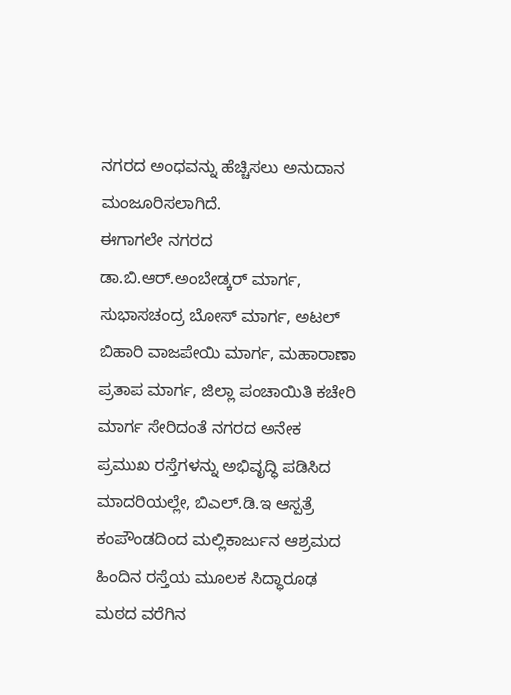ನಗರದ ಅಂಧವನ್ನು ಹೆಚ್ಚಿಸಲು ಅನುದಾನ ಮಂಜೂರಿಸಲಾಗಿದೆ.
ಈಗಾಗಲೇ ನಗರದ ಡಾ.ಬಿ.ಆರ್.ಅಂಬೇಡ್ಕರ್ ಮಾರ್ಗ, ಸುಭಾಸಚಂದ್ರ ಬೋಸ್ ಮಾರ್ಗ, ಅಟಲ್ ಬಿಹಾರಿ ವಾಜಪೇಯಿ ಮಾರ್ಗ, ಮಹಾರಾಣಾ ಪ್ರತಾಪ ಮಾರ್ಗ, ಜಿಲ್ಲಾ ಪಂಚಾಯಿತಿ ಕಚೇರಿ ಮಾರ್ಗ ಸೇರಿದಂತೆ ನಗರದ ಅನೇಕ ಪ್ರಮುಖ ರಸ್ತೆಗಳನ್ನು ಅಭಿವೃದ್ಧಿ ಪಡಿಸಿದ ಮಾದರಿಯಲ್ಲೇ, ಬಿಎಲ್.ಡಿ.ಇ ಆಸ್ಪತ್ರೆ ಕಂಪೌಂಡದಿಂದ ಮಲ್ಲಿಕಾರ್ಜುನ ಆಶ್ರಮದ ಹಿಂದಿನ ರಸ್ತೆಯ ಮೂಲಕ ಸಿದ್ಧಾರೂಢ ಮಠದ ವರೆಗಿನ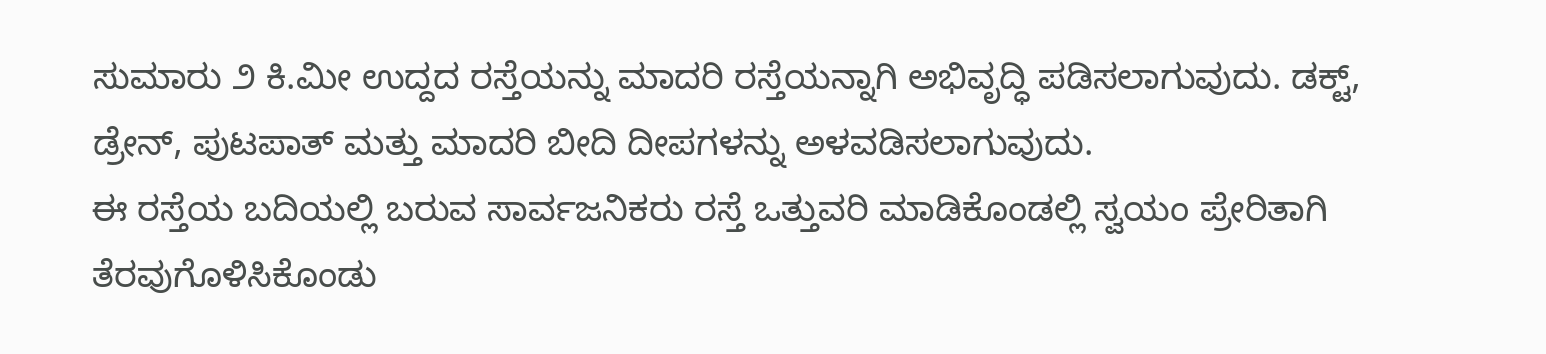ಸುಮಾರು ೨ ಕಿ.ಮೀ ಉದ್ದದ ರಸ್ತೆಯನ್ನು ಮಾದರಿ ರಸ್ತೆಯನ್ನಾಗಿ ಅಭಿವೃದ್ಧಿ ಪಡಿಸಲಾಗುವುದು. ಡಕ್ಟ್, ಡ್ರೇನ್, ಪುಟಪಾತ್ ಮತ್ತು ಮಾದರಿ ಬೀದಿ ದೀಪಗಳನ್ನು ಅಳವಡಿಸಲಾಗುವುದು.
ಈ ರಸ್ತೆಯ ಬದಿಯಲ್ಲಿ ಬರುವ ಸಾರ್ವಜನಿಕರು ರಸ್ತೆ ಒತ್ತುವರಿ ಮಾಡಿಕೊಂಡಲ್ಲಿ ಸ್ವಯಂ ಪ್ರೇರಿತಾಗಿ ತೆರವುಗೊಳಿಸಿಕೊಂಡು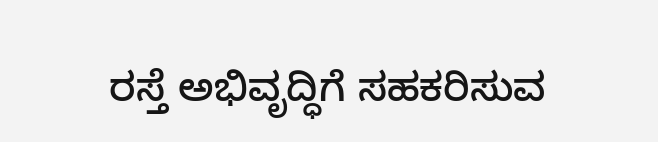ರಸ್ತೆ ಅಭಿವೃದ್ಧಿಗೆ ಸಹಕರಿಸುವ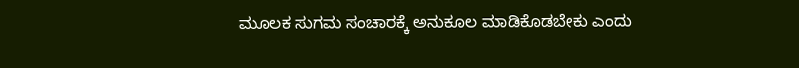ಮೂಲಕ ಸುಗಮ ಸಂಚಾರಕ್ಕೆ ಅನುಕೂಲ ಮಾಡಿಕೊಡಬೇಕು ಎಂದು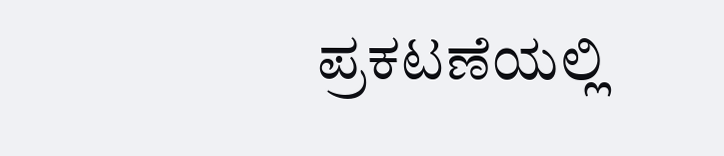ಪ್ರಕಟಣೆಯಲ್ಲಿ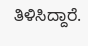ತಿಳಿಸಿದ್ದಾರೆ.